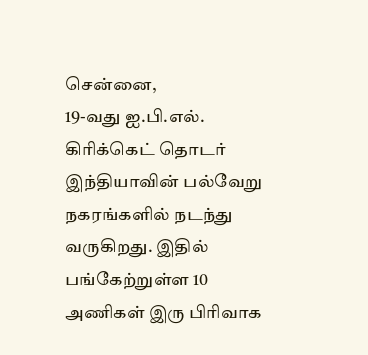சென்னை,
19-வது ஐ.பி.எல். கிரிக்கெட் தொடர் இந்தியாவின் பல்வேறு நகரங்களில் நடந்து வருகிறது. இதில் பங்கேற்றுள்ள 10 அணிகள் இரு பிரிவாக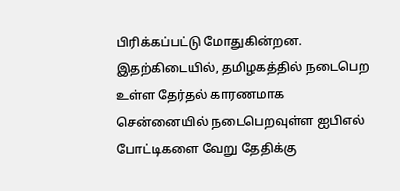பிரிக்கப்பட்டு மோதுகின்றன.
இதற்கிடையில், தமிழகத்தில் நடைபெற உள்ள தேர்தல் காரணமாக சென்னையில் நடைபெறவுள்ள ஐபிஎல் போட்டிகளை வேறு தேதிக்கு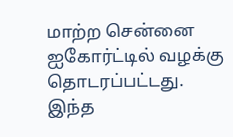மாற்ற சென்னை ஐகோர்ட்டில் வழக்கு தொடரப்பட்டது.
இந்த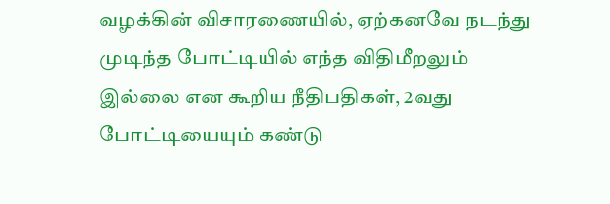வழக்கின் விசாரணையில், ஏற்கனவே நடந்து முடிந்த போட்டியில் எந்த விதிமீறலும் இல்லை என கூறிய நீதிபதிகள், 2வது போட்டியையும் கண்டு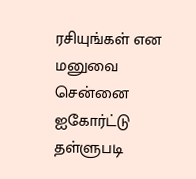ரசியுங்கள் என மனுவை சென்னை ஐகோர்ட்டு தள்ளுபடி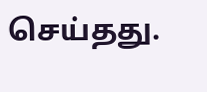செய்தது.